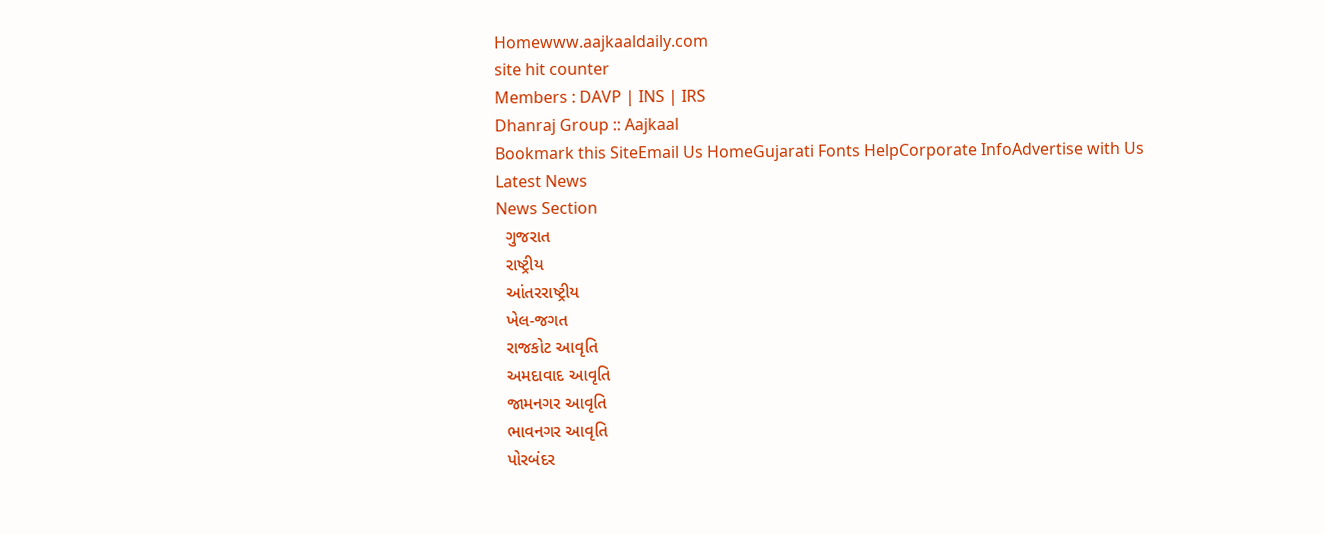Homewww.aajkaaldaily.com
site hit counter
Members : DAVP | INS | IRS
Dhanraj Group :: Aajkaal
Bookmark this SiteEmail Us HomeGujarati Fonts HelpCorporate InfoAdvertise with Us
Latest News
News Section
  ગુજરાત
  રાષ્ટ્રીય
  આંતરરાષ્ટ્રીય
  ખેલ-જગત
  રાજકોટ આવૃતિ
  અમદાવાદ આવૃતિ
  જામનગર આવૃતિ
  ભાવનગર આવૃતિ
  પોરબંદર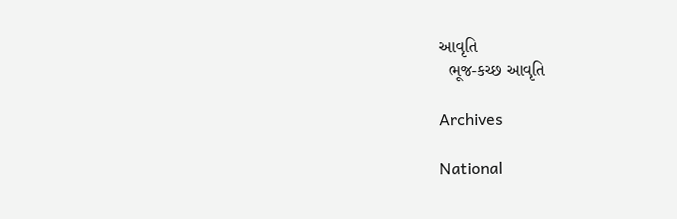આવૃતિ
  ભૂજ-કચ્છ આવૃતિ

Archives

National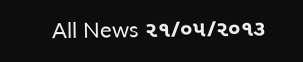All News ૨૧/૦૫/૨૦૧૩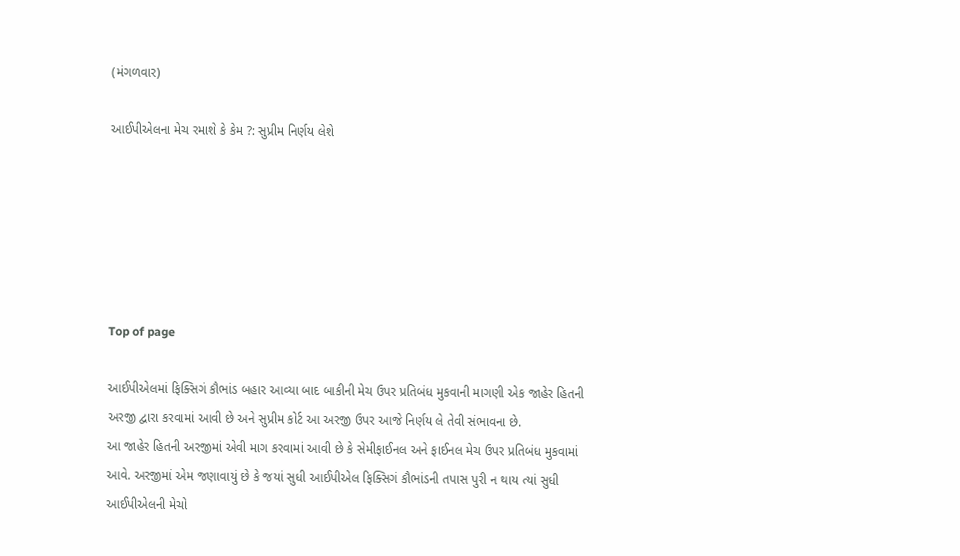(મંગળવાર)

આઈપીએલના મેચ રમાશે કે કેમ ?: સુપ્રીમ નિર્ણય લેશે






Top of page

આઈપીએલમાં ફિક્સિગં કૌભાંડ બહાર આવ્યા બાદ બાકીની મેચ ઉપર પ્રતિબંધ મુકવાની માગણી એક જાહેર હિતની અરજી દ્વારા કરવામાં આવી છે અને સુપ્રીમ કોર્ટ આ અરજી ઉપર આજે નિર્ણય લે તેવી સંભાવના છે.
આ જાહેર હિતની અરજીમાં એવી માગ કરવામાં આવી છે કે સેમીફાઈનલ અને ફાઈનલ મેચ ઉપર પ્રતિબંધ મુકવામાં આવે. અરજીમાં એમ જણાવાયું છે કે જયાં સુધી આઈપીએલ ફિક્સિગં કૌભાંડની તપાસ પુરી ન થાય ત્યાં સુધી આઈપીએલની મેચો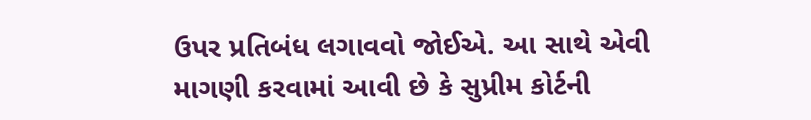ઉપર પ્રતિબંધ લગાવવો જોઈએ. આ સાથે એવી માગણી કરવામાં આવી છે કે સુપ્રીમ કોર્ટની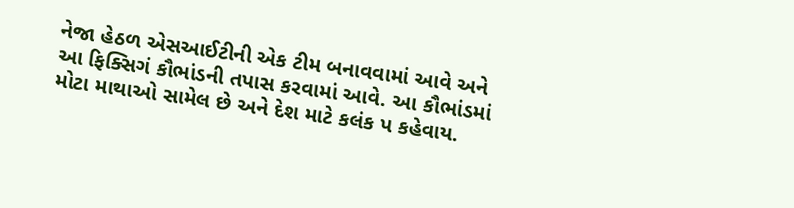નેજા હેઠળ એસઆઈટીની એક ટીમ બનાવવામાં આવે અને આ ફિક્સિગં કૌભાંડની તપાસ કરવામાં આવે. આ કૌભાંડમાં મોટા માથાઓ સામેલ છે અને દેશ માટે કલંક પ કહેવાય.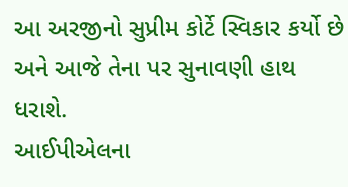આ અરજીનો સુપ્રીમ કોર્ટે સ્વિકાર કર્યો છે અને આજે તેના પર સુનાવણી હાથ ધરાશે.
આઈપીએલના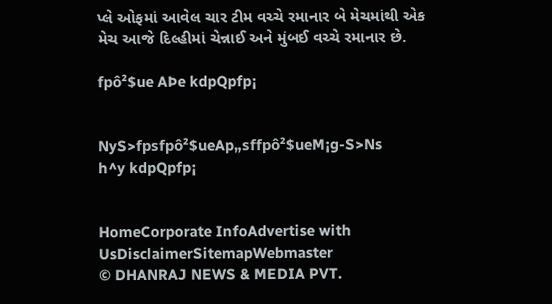પ્લે ઓફમાં આવેલ ચાર ટીમ વચ્ચે રમાનાર બે મેચમાંથી એક મેચ આજે દિલ્હીમાં ચેન્નાઈ અને મુંબઈ વચ્ચે રમાનાર છે.

fpô²$ue AÞe kdpQpfp¡


NyS>fpsfpô²$ueAp„sffpô²$ueM¡g-S>Ns
h^y kdpQpfp¡


HomeCorporate InfoAdvertise with UsDisclaimerSitemapWebmaster
© DHANRAJ NEWS & MEDIA PVT.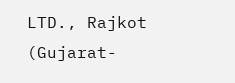LTD., Rajkot (Gujarat-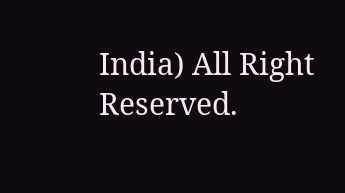India) All Right Reserved.